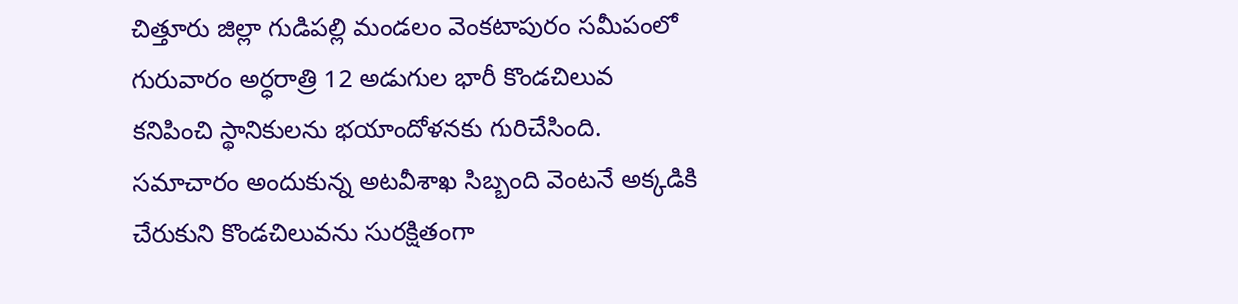చిత్తూరు జిల్లా గుడిపల్లి మండలం వెంకటాపురం సమీపంలో గురువారం అర్ధరాత్రి 12 అడుగుల భారీ కొండచిలువ కనిపించి స్థానికులను భయాందోళనకు గురిచేసింది. సమాచారం అందుకున్న అటవీశాఖ సిబ్బంది వెంటనే అక్కడికి చేరుకుని కొండచిలువను సురక్షితంగా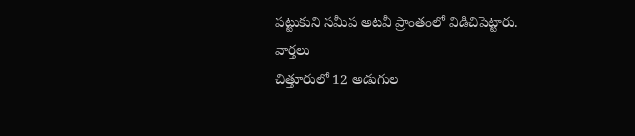పట్టుకుని సమీప అటవీ ప్రాంతంలో విడిచిపెట్టారు.
వార్తలు
చిత్తూరులో 12 అడుగుల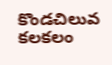కొండచిలువ కలకలం